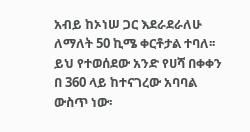አብይ ከኦነሠ ጋር እደራደራለሁ ለማለት 50 ኪሜ ቀርቶታል ተባለ፡፡ ይህ የተወሰደው አንድ የሀሻ በቀቀን በ 360 ላይ ከተናገረው አባባል ውስጥ ነው፡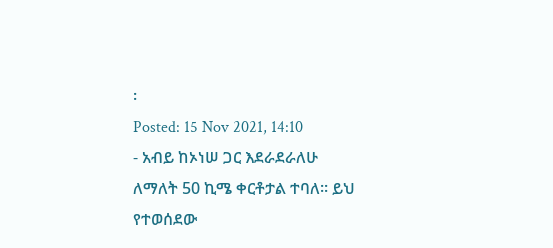፡
Posted: 15 Nov 2021, 14:10
- አብይ ከኦነሠ ጋር እደራደራለሁ ለማለት 50 ኪሜ ቀርቶታል ተባለ፡፡ ይህ የተወሰደው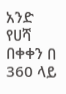አንድ የሀሻ በቀቀን በ 360 ላይ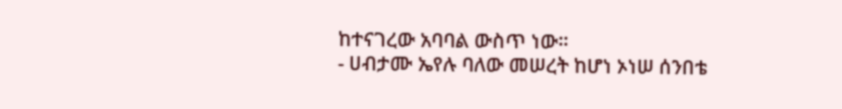ከተናገረው አባባል ውስጥ ነው፡፡
- ሀብታሙ ኤየሉ ባለው መሠረት ከሆነ ኦነሠ ሰንበቴ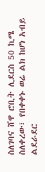ስለገባና ሸዋ ሮቢት ሊደርስ 50 ኪሜ ስለቀረው፣ የበቀቀኑ ወሬ ልክ ከሆነ አብይ ልደራደር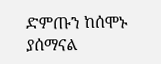ድምጡን ከሰሞኑ ያሰማናል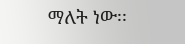ማለት ነው፡፡